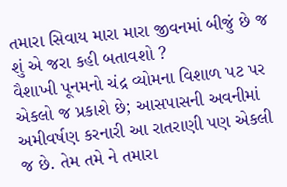તમારા સિવાય મારા મારા જીવનમાં બીજું છે જ શું એ જરા કહી બતાવશો ?
વૈશાખી પૂનમનો ચંદ્ર વ્યોમના વિશાળ પટ પર એકલો જ પ્રકાશે છે; આસપાસની અવનીમાં અમીવર્ષણ કરનારી આ રાતરાણી પણ એકલી જ છે. તેમ તમે ને તમારા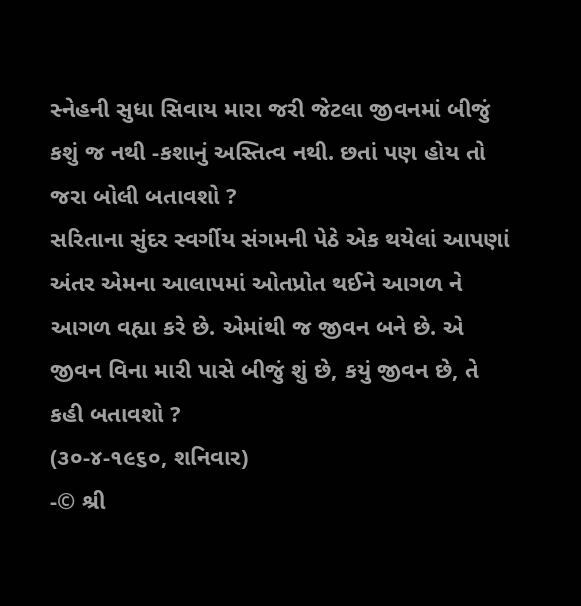સ્નેહની સુધા સિવાય મારા જરી જેટલા જીવનમાં બીજું કશું જ નથી -કશાનું અસ્તિત્વ નથી. છતાં પણ હોય તો જરા બોલી બતાવશો ?
સરિતાના સુંદર સ્વર્ગીય સંગમની પેઠે એક થયેલાં આપણાં અંતર એમના આલાપમાં ઓતપ્રોત થઈને આગળ ને આગળ વહ્યા કરે છે. એમાંથી જ જીવન બને છે. એ જીવન વિના મારી પાસે બીજું શું છે, કયું જીવન છે, તે કહી બતાવશો ?
(૩૦-૪-૧૯૬૦, શનિવાર)
-© શ્રી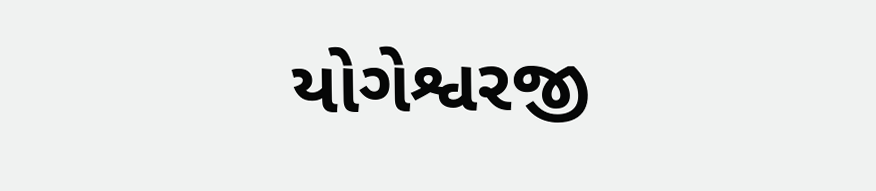યોગેશ્વરજી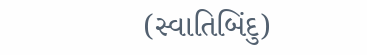(સ્વાતિબિંદુ)